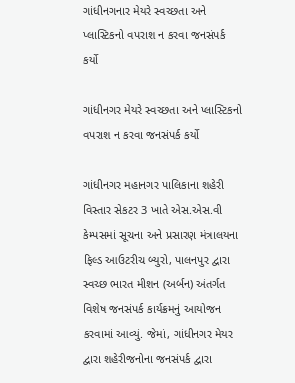ગાંધીનગનાર મેયરે સ્વચ્છતા અને પ્લાસ્ટિકનો વપરાશ ન કરવા જનસંપર્ક કર્યો

ગાંધીનગર મેયરે સ્વચ્છતા અને પ્લાસ્ટિકનો વપરાશ ન કરવા જનસંપર્ક કર્યો

ગાંધીનગર મહાનગર પાલિકાના શહેરી વિસ્તાર સેકટર 3 ખાતે એસ.એસ.વી કેમ્પસમાં સૂચના અને પ્રસારણ મંત્રાલયના ફિલ્ડ આઉટરીચ બ્યુરો, પાલનપુર દ્વારા સ્વચ્છ ભારત મીશન (અર્બન) અંતર્ગત વિશેષ જનસંપર્ક કાર્યક્રમનું આયોજન કરવામાં આવ્યું. જેમાં, ગાંધીનગર મેયર દ્વારા શહેરીજનોના જનસંપર્ક દ્વારા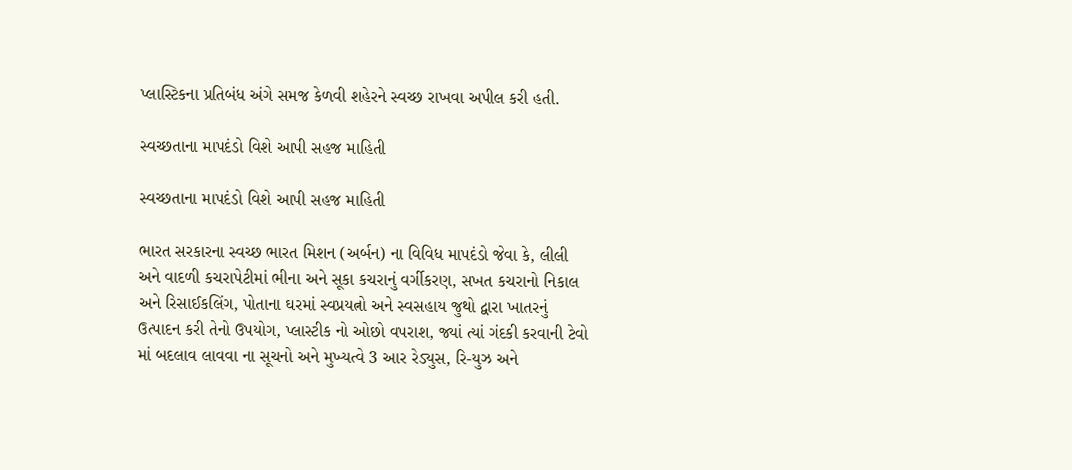પ્લાસ્ટિકના પ્રતિબંધ અંગે સમજ કેળવી શહેરને સ્વચ્છ રાખવા અપીલ કરી હતી.

સ્વચ્છતાના માપદંડો વિશે આપી સહજ માહિતી

સ્વચ્છતાના માપદંડો વિશે આપી સહજ માહિતી

ભારત સરકારના સ્વચ્છ ભારત મિશન (અર્બન) ના વિવિધ માપદંડો જેવા કે, લીલી અને વાદળી કચરાપેટીમાં ભીના અને સૂકા કચરાનું વર્ગીકરણ, સખત કચરાનો નિકાલ અને રિસાઈકલિંગ, પોતાના ઘરમાં સ્વપ્રયત્નો અને સ્વસહાય જુથો દ્વારા ખાતરનું ઉત્પાદન કરી તેનો ઉપયોગ, પ્લાસ્ટીક નો ઓછો વપરાશ, જ્યાં ત્યાં ગંદકી કરવાની ટેવો માં બદલાવ લાવવા ના સૂચનો અને મુખ્યત્વે 3 આર રેડ્યુસ, રિ-યુઝ અને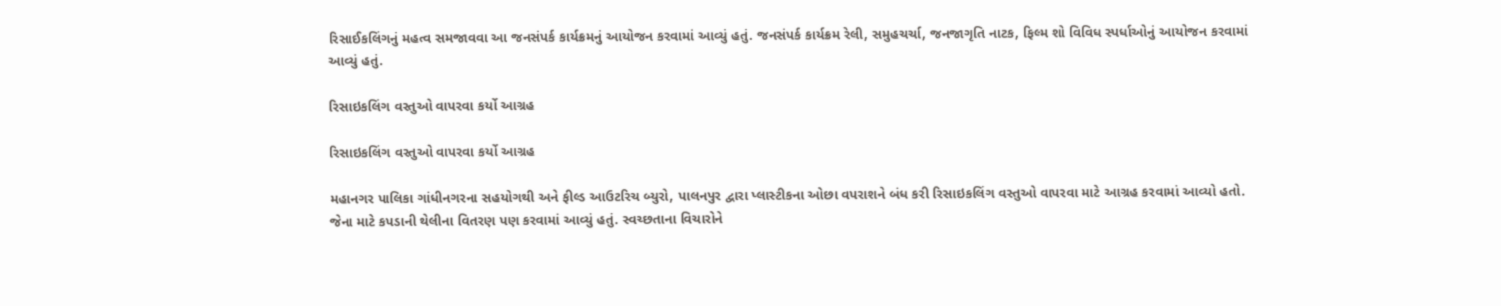રિસાઈકલિંગનું મહત્વ સમજાવવા આ જનસંપર્ક કાર્યક્રમનું આયોજન કરવામાં આવ્યું હતું. જનસંપર્ક કાર્યક્રમ રેલી, સમુહચર્ચા, જનજાગૃતિ નાટક, ફિલ્મ શો વિવિધ સ્પર્ધાઓનું આયોજન કરવામાં આવ્યું હતું.

રિસાઇકલિંગ વસ્તુઓ વાપરવા કર્યો આગ્રહ

રિસાઇકલિંગ વસ્તુઓ વાપરવા કર્યો આગ્રહ

મહાનગર પાલિકા ગાંધીનગરના સહયોગથી અને ફીલ્ડ આઉટરિચ બ્યુરો, પાલનપુર દ્વારા પ્લાસ્ટીકના ઓછા વપરાશને બંધ કરી રિસાઇકલિંગ વસ્તુઓ વાપરવા માટે આગ્રહ કરવામાં આવ્યો હતો. જેના માટે કપડાની થેલીના વિતરણ પણ કરવામાં આવ્યું હતું. સ્વચ્છતાના વિચારોને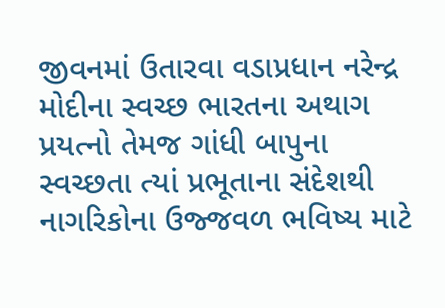જીવનમાં ઉતારવા વડાપ્રધાન નરેન્દ્ર મોદીના સ્વચ્છ ભારતના અથાગ પ્રયત્નો તેમજ ગાંધી બાપુના સ્વચ્છતા ત્યાં પ્રભૂતાના સંદેશથી નાગરિકોના ઉજ્જવળ ભવિષ્ય માટે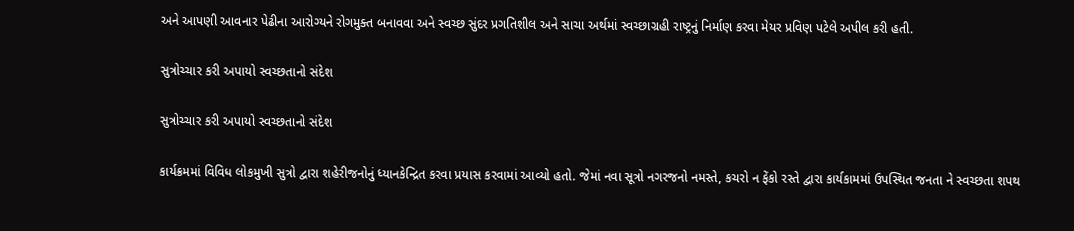અને આપણી આવનાર પેઢીના આરોગ્યને રોગમુક્ત બનાવવા અને સ્વચ્છ સુંદર પ્રગતિશીલ અને સાચા અર્થમાં સ્વચ્છાગ્રહી રાષ્ટ્રનું નિર્માણ કરવા મેયર પ્રવિણ પટેલે અપીલ કરી હતી.

સુત્રોચ્ચાર કરી અપાયો સ્વચ્છતાનો સંદેશ

સુત્રોચ્ચાર કરી અપાયો સ્વચ્છતાનો સંદેશ

કાર્યક્રમમાં વિવિધ લોકમુખી સુત્રો દ્વારા શહેરીજનોનું ધ્યાનકેન્દ્રિત કરવા પ્રયાસ કરવામાં આવ્યો હતો. જેમાં નવા સૂત્રો નગરજનો નમસ્તે, કચરો ન ફેંકો રસ્તે દ્વારા કાર્યકામમાં ઉપસ્થિત જનતા ને સ્વચ્છતા શપથ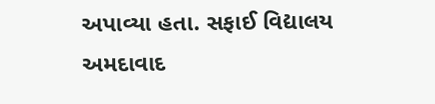અપાવ્યા હતા. સફાઈ વિદ્યાલય અમદાવાદ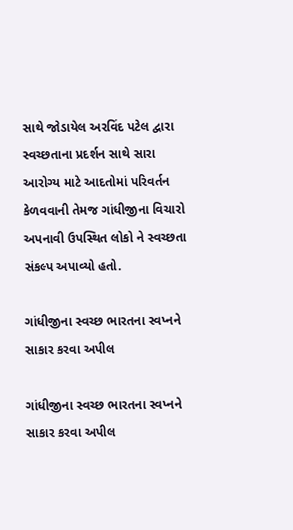સાથે જોડાયેલ અરવિંદ પટેલ દ્વારા સ્વચ્છતાના પ્રદર્શન સાથે સારા આરોગ્ય માટે આદતોમાં પરિવર્તન કેળવવાની તેમજ ગાંધીજીના વિચારો અપનાવી ઉપસ્થિત લોકો ને સ્વચ્છતા સંકલ્પ અપાવ્યો હતો.

ગાંધીજીના સ્વચ્છ ભારતના સ્વપ્નને સાકાર કરવા અપીલ

ગાંધીજીના સ્વચ્છ ભારતના સ્વપ્નને સાકાર કરવા અપીલ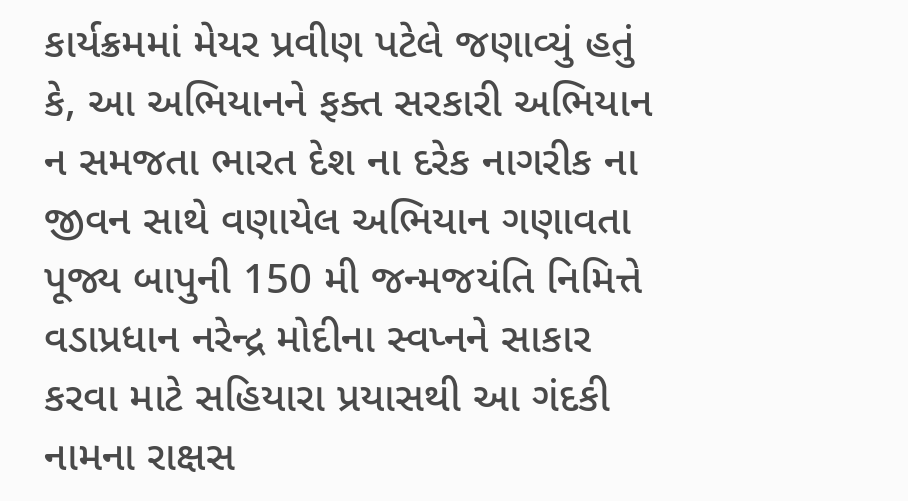કાર્યક્રમમાં મેયર પ્રવીણ પટેલે જણાવ્યું હતું કે, આ અભિયાનને ફક્ત સરકારી અભિયાન ન સમજતા ભારત દેશ ના દરેક નાગરીક ના જીવન સાથે વણાયેલ અભિયાન ગણાવતા પૂજ્ય બાપુની 150 મી જન્મજયંતિ નિમિત્તે વડાપ્રધાન નરેન્દ્ર મોદીના સ્વપ્નને સાકાર કરવા માટે સહિયારા પ્રયાસથી આ ગંદકી નામના રાક્ષસ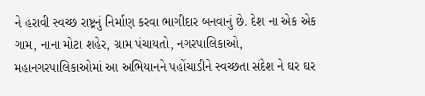ને હરાવી સ્વચ્છ રાષ્ટ્રનું નિર્માણ કરવા ભાગીદાર બનવાનું છે. દેશ ના એક એક ગામ, નાના મોટા શહેર, ગ્રામ પંચાયતો, નગરપાલિકાઓ, મહાનગરપાલિકાઓમાં આ અભિયાનને પહોંચાડીને સ્વચ્છતા સંદેશ ને ઘર ઘર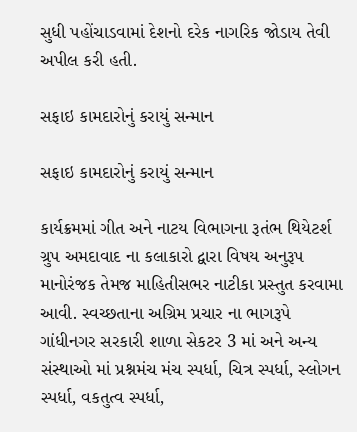સુધી પહોંચાડવામાં દેશનો દરેક નાગરિક જોડાય તેવી અપીલ કરી હતી.

સફાઇ કામદારોનું કરાયું સન્માન

સફાઇ કામદારોનું કરાયું સન્માન

કાર્યક્રમમાં ગીત અને નાટય વિભાગના રૂતંભ થિયેટર્શ ગ્રુપ અમદાવાદ ના કલાકારો દ્વારા વિષય અનુરૂપ માનોરંજક તેમજ માહિતીસભર નાટીકા પ્રસ્તુત કરવામા આવી. સ્વચ્છતાના અગ્રિમ પ્રચાર ના ભાગરૂપે ગાંધીનગર સરકારી શાળા સેકટર 3 માં અને અન્ય સંસ્થાઓ માં પ્રશ્નમંચ મંચ સ્પર્ધા, ચિત્ર સ્પર્ધા, સ્લોગન સ્પર્ધા, વકતુત્વ સ્પર્ધા,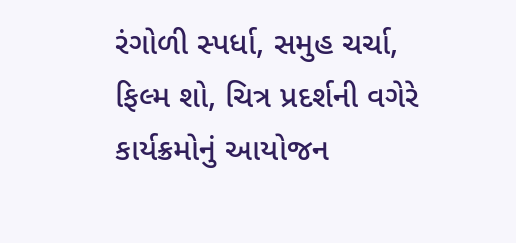રંગોળી સ્પર્ધા, સમુહ ચર્ચા, ફિલ્મ શો, ચિત્ર પ્રદર્શની વગેરે કાર્યક્રમોનું આયોજન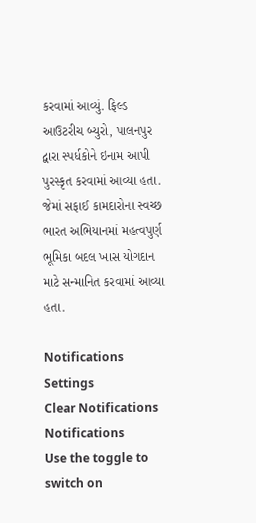કરવામાં આવ્યું. ફિલ્ડ આઉટરીચ બ્યુરો, પાલનપુર દ્વારા સ્પર્ધકોને ઇનામ આપી પુરસ્કૃત કરવામાં આવ્યા હતા. જેમાં સફાઈ કામદારોના સ્વચ્છ ભારત અભિયાનમાં મહત્વપુર્ણ ભૂમિકા બદલ ખાસ યોગદાન માટે સન્માનિત કરવામાં આવ્યા હતા.

Notifications
Settings
Clear Notifications
Notifications
Use the toggle to switch on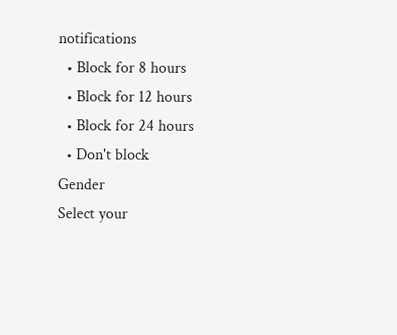notifications
  • Block for 8 hours
  • Block for 12 hours
  • Block for 24 hours
  • Don't block
Gender
Select your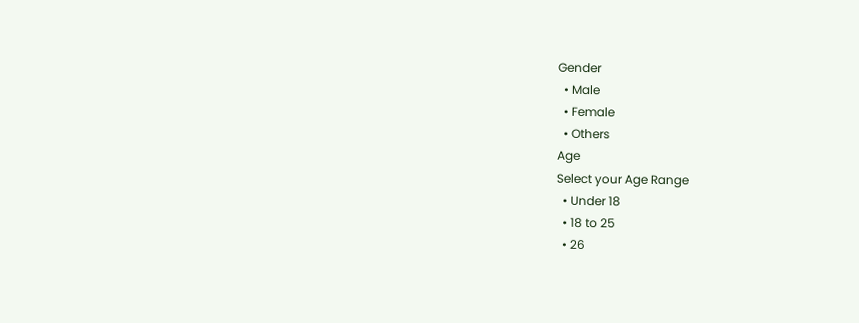Gender
  • Male
  • Female
  • Others
Age
Select your Age Range
  • Under 18
  • 18 to 25
  • 26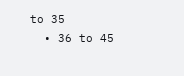to 35
  • 36 to 45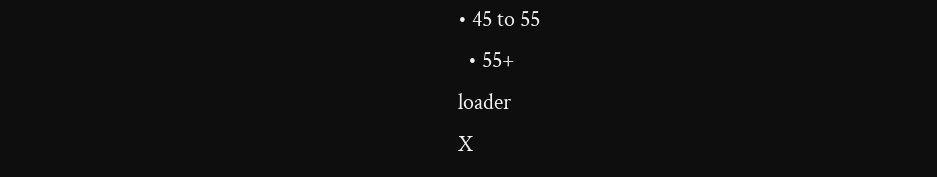• 45 to 55
  • 55+
loader
X